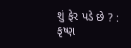શું ફેર પડે છે ? : કૃષ્ણ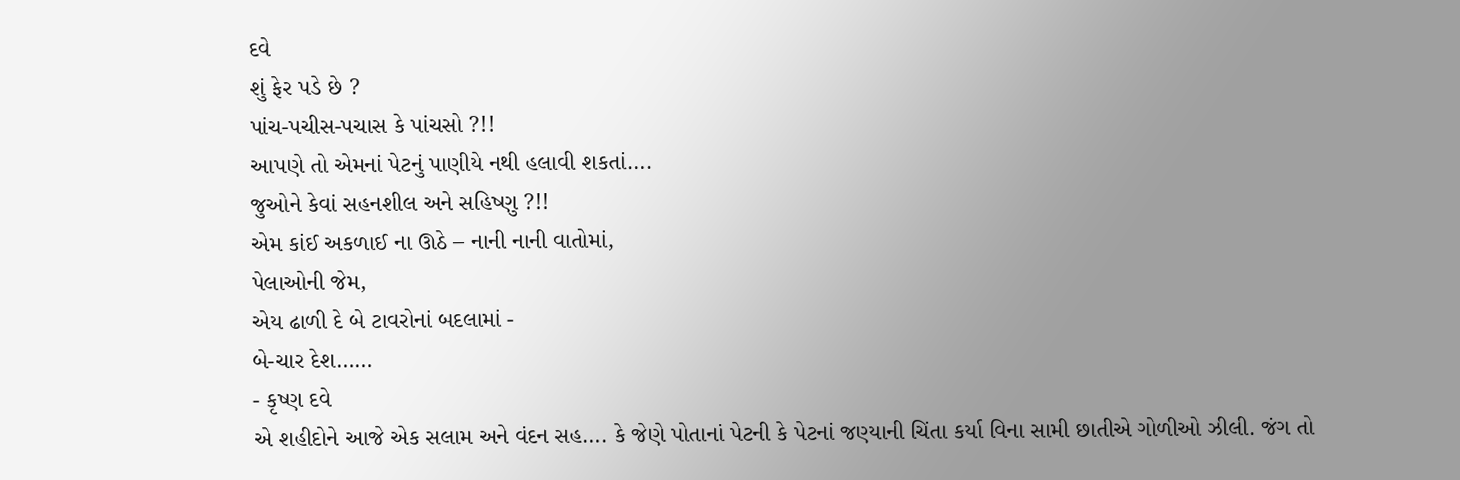દવે
શું ફેર પડે છે ?
પાંચ-પચીસ-પચાસ કે પાંચસો ?!!
આપણે તો એમનાં પેટનું પાણીયે નથી હલાવી શકતાં….
જુઓને કેવાં સહનશીલ અને સહિષ્ણુ ?!!
એમ કાંઈ અકળાઈ ના ઊઠે – નાની નાની વાતોમાં,
પેલાઓની જેમ,
એય ઢાળી દે બે ટાવરોનાં બદલામાં -
બે-ચાર દેશ……
- કૃષ્ણ દવે
એ શહીદોને આજે એક સલામ અને વંદન સહ…. કે જેણે પોતાનાં પેટની કે પેટનાં જણ્યાની ચિંતા કર્યા વિના સામી છાતીએ ગોળીઓ ઝીલી. જંગ તો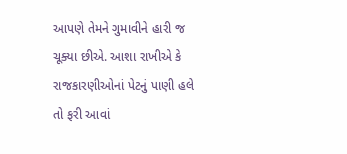આપણે તેમને ગુમાવીને હારી જ ચૂક્યા છીએ. આશા રાખીએ કે રાજકારણીઓનાં પેટનું પાણી હલે તો ફરી આવાં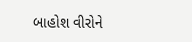બાહોશ વીરોને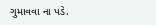ગુમાવવા ના પડે.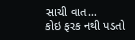સાચી વાત…
કોઇ ફરક નથી પડતો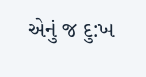એનું જ દુ:ખ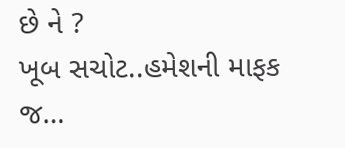છે ને ?
ખૂબ સચોટ..હમેશની માફક જ…